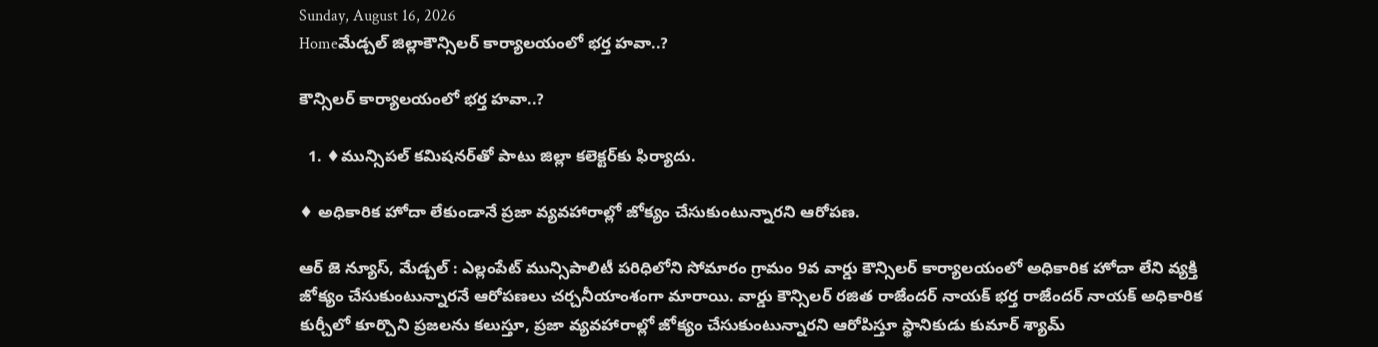Sunday, August 16, 2026
Homeమేడ్చల్ జిల్లాకౌన్సిలర్ కార్యాలయంలో భర్త హవా..?

కౌన్సిలర్ కార్యాలయంలో భర్త హవా..?

  1. ♦మున్సిపల్ కమిషనర్‌తో పాటు జిల్లా కలెక్టర్‌కు ఫిర్యాదు.

♦ అధికారిక హోదా లేకుండానే ప్రజా వ్యవహారాల్లో జోక్యం చేసుకుంటున్నారని ఆరోపణ.

ఆర్ జె న్యూస్, మేడ్చల్ : ఎల్లంపేట్ మున్సిపాలిటీ పరిధిలోని సోమారం గ్రామం 9వ వార్డు కౌన్సిలర్ కార్యాలయంలో అధికారిక హోదా లేని వ్యక్తి జోక్యం చేసుకుంటున్నారనే ఆరోపణలు చర్చనీయాంశంగా మారాయి. వార్డు కౌన్సిలర్ రజిత రాజేందర్ నాయక్ భర్త రాజేందర్ నాయక్ అధికారిక కుర్చీలో కూర్చొని ప్రజలను కలుస్తూ, ప్రజా వ్యవహారాల్లో జోక్యం చేసుకుంటున్నారని ఆరోపిస్తూ స్థానికుడు కుమార్ శ్యామ్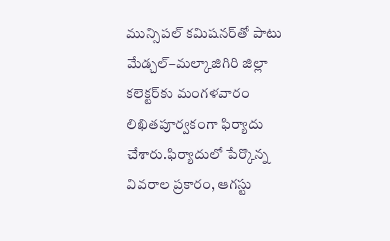మున్సిపల్ కమిషనర్‌తో పాటు మేడ్చల్–మల్కాజిగిరి జిల్లా కలెక్టర్‌కు మంగళవారం లిఖితపూర్వకంగా ఫిర్యాదు చేశారు.ఫిర్యాదులో పేర్కొన్న వివరాల ప్రకారం, ఆగస్టు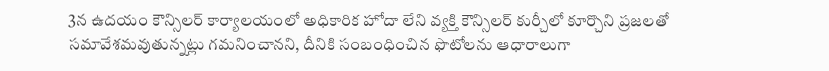3న ఉదయం కౌన్సిలర్ కార్యాలయంలో అధికారిక హోదా లేని వ్యక్తి కౌన్సిలర్ కుర్చీలో కూర్చొని ప్రజలతో సమావేశమవుతున్నట్లు గమనించానని, దీనికి సంబంధించిన ఫొటోలను ఆధారాలుగా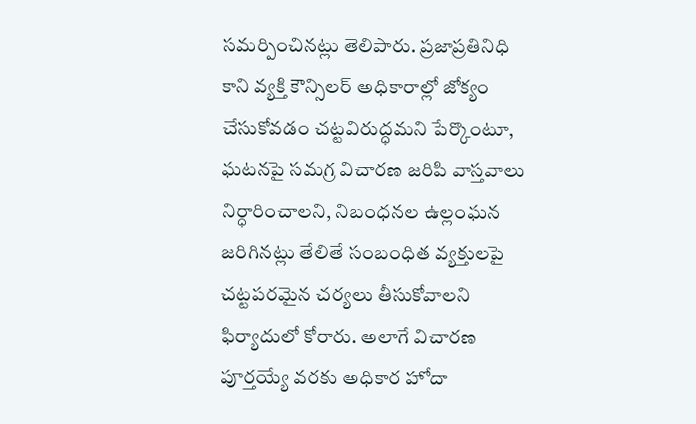సమర్పించినట్లు తెలిపారు. ప్రజాప్రతినిధి కాని వ్యక్తి కౌన్సిలర్ అధికారాల్లో జోక్యం చేసుకోవడం చట్టవిరుద్ధమని పేర్కొంటూ, ఘటనపై సమగ్ర విచారణ జరిపి వాస్తవాలు నిర్ధారించాలని, నిబంధనల ఉల్లంఘన జరిగినట్లు తేలితే సంబంధిత వ్యక్తులపై చట్టపరమైన చర్యలు తీసుకోవాలని ఫిర్యాదులో కోరారు. అలాగే విచారణ పూర్తయ్యే వరకు అధికార హోదా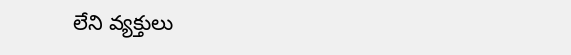లేని వ్యక్తులు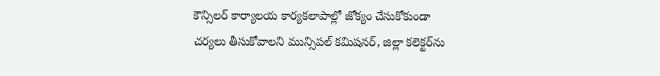కౌన్సిలర్ కార్యాలయ కార్యకలాపాల్లో జోక్యం చేసుకోకుండా చర్యలు తీసుకోవాలని మున్సిపల్ కమిషనర్, జిల్లా కలెక్టర్‌ను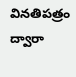వినతిపత్రం ద్వారా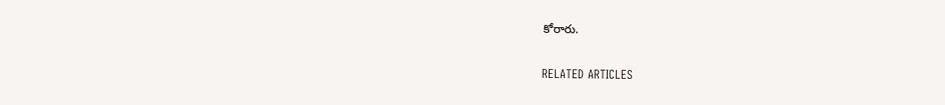కోరారు.

RELATED ARTICLES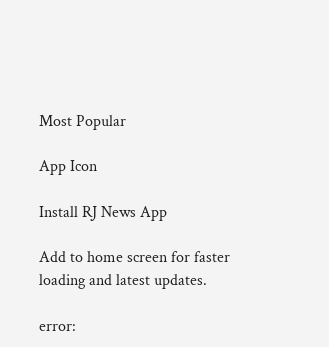Most Popular

App Icon

Install RJ News App

Add to home screen for faster loading and latest updates.

error: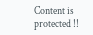Content is protected !!